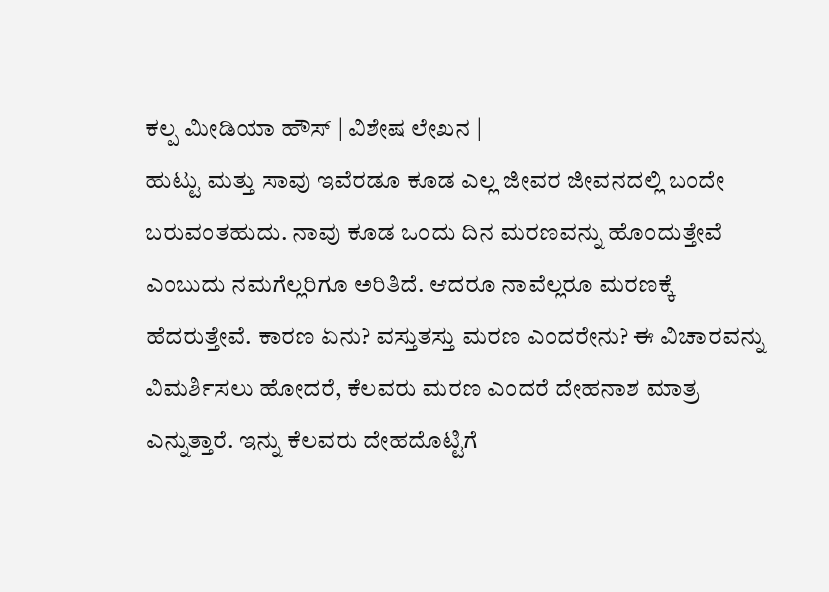ಕಲ್ಪ ಮೀಡಿಯಾ ಹೌಸ್ | ವಿಶೇಷ ಲೇಖನ |
ಹುಟ್ಟು ಮತ್ತು ಸಾವು ಇವೆರಡೂ ಕೂಡ ಎಲ್ಲ ಜೀವರ ಜೀವನದಲ್ಲಿ ಬಂದೇ ಬರುವಂತಹುದು. ನಾವು ಕೂಡ ಒಂದು ದಿನ ಮರಣವನ್ನು ಹೊಂದುತ್ತೇವೆ ಎಂಬುದು ನಮಗೆಲ್ಲರಿಗೂ ಅರಿತಿದೆ. ಆದರೂ ನಾವೆಲ್ಲರೂ ಮರಣಕ್ಕೆ ಹೆದರುತ್ತೇವೆ. ಕಾರಣ ಏನು? ವಸ್ತುತಸ್ತು ಮರಣ ಎಂದರೇನು? ಈ ವಿಚಾರವನ್ನು ವಿಮರ್ಶಿಸಲು ಹೋದರೆ, ಕೆಲವರು ಮರಣ ಎಂದರೆ ದೇಹನಾಶ ಮಾತ್ರ ಎನ್ನುತ್ತಾರೆ. ಇನ್ನು ಕೆಲವರು ದೇಹದೊಟ್ಟಿಗೆ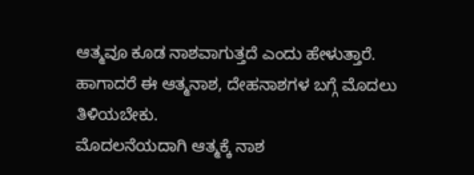ಆತ್ಮವೂ ಕೂಡ ನಾಶವಾಗುತ್ತದೆ ಎಂದು ಹೇಳುತ್ತಾರೆ. ಹಾಗಾದರೆ ಈ ಆತ್ಮನಾಶ, ದೇಹನಾಶಗಳ ಬಗ್ಗೆ ಮೊದಲು ತಿಳಿಯಬೇಕು.
ಮೊದಲನೆಯದಾಗಿ ಆತ್ಮಕ್ಕೆ ನಾಶ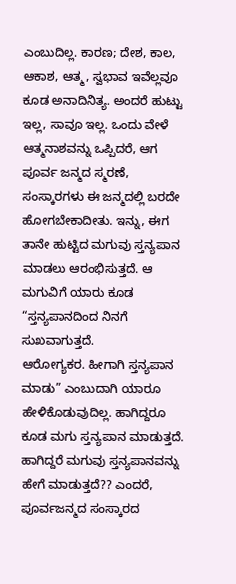ಎಂಬುದಿಲ್ಲ. ಕಾರಣ; ದೇಶ, ಕಾಲ, ಆಕಾಶ, ಆತ್ಮ, ಸ್ವಭಾವ ಇವೆಲ್ಲವೂ ಕೂಡ ಅನಾದಿನಿತ್ಯ. ಅಂದರೆ ಹುಟ್ಟು ಇಲ್ಲ, ಸಾವೂ ಇಲ್ಲ. ಒಂದು ವೇಳೆ ಆತ್ಮನಾಶವನ್ನು ಒಪ್ಪಿದರೆ, ಆಗ ಪೂರ್ವ ಜನ್ಮದ ಸ್ಮರಣೆ, ಸಂಸ್ಕಾರಗಳು ಈ ಜನ್ಮದಲ್ಲಿ ಬರದೇ ಹೋಗಬೇಕಾದೀತು. ಇನ್ನು, ಈಗ ತಾನೇ ಹುಟ್ಟಿದ ಮಗುವು ಸ್ತನ್ಯಪಾನ ಮಾಡಲು ಆರಂಭಿಸುತ್ತದೆ. ಆ ಮಗುವಿಗೆ ಯಾರು ಕೂಡ “ಸ್ತನ್ಯಪಾನದಿಂದ ನಿನಗೆ ಸುಖವಾಗುತ್ತದೆ.
ಆರೋಗ್ಯಕರ. ಹೀಗಾಗಿ ಸ್ತನ್ಯಪಾನ ಮಾಡು” ಎಂಬುದಾಗಿ ಯಾರೂ ಹೇಳಿಕೊಡುವುದಿಲ್ಲ. ಹಾಗಿದ್ದರೂ ಕೂಡ ಮಗು ಸ್ತನ್ಯಪಾನ ಮಾಡುತ್ತದೆ. ಹಾಗಿದ್ದರೆ ಮಗುವು ಸ್ತನ್ಯಪಾನವನ್ನು ಹೇಗೆ ಮಾಡುತ್ತದೆ?? ಎಂದರೆ, ಪೂರ್ವಜನ್ಮದ ಸಂಸ್ಕಾರದ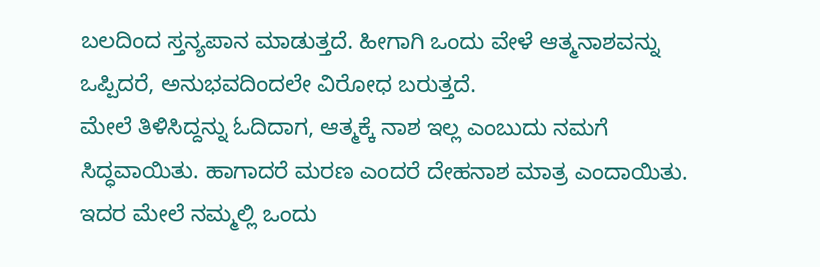ಬಲದಿಂದ ಸ್ತನ್ಯಪಾನ ಮಾಡುತ್ತದೆ. ಹೀಗಾಗಿ ಒಂದು ವೇಳೆ ಆತ್ಮನಾಶವನ್ನು ಒಪ್ಪಿದರೆ, ಅನುಭವದಿಂದಲೇ ವಿರೋಧ ಬರುತ್ತದೆ.
ಮೇಲೆ ತಿಳಿಸಿದ್ದನ್ನು ಓದಿದಾಗ, ಆತ್ಮಕ್ಕೆ ನಾಶ ಇಲ್ಲ ಎಂಬುದು ನಮಗೆ ಸಿದ್ಧವಾಯಿತು. ಹಾಗಾದರೆ ಮರಣ ಎಂದರೆ ದೇಹನಾಶ ಮಾತ್ರ ಎಂದಾಯಿತು. ಇದರ ಮೇಲೆ ನಮ್ಮಲ್ಲಿ ಒಂದು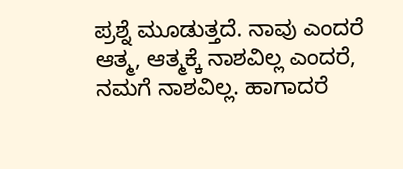ಪ್ರಶ್ನೆ ಮೂಡುತ್ತದೆ. ನಾವು ಎಂದರೆ ಆತ್ಮ, ಆತ್ಮಕ್ಕೆ ನಾಶವಿಲ್ಲ ಎಂದರೆ, ನಮಗೆ ನಾಶವಿಲ್ಲ. ಹಾಗಾದರೆ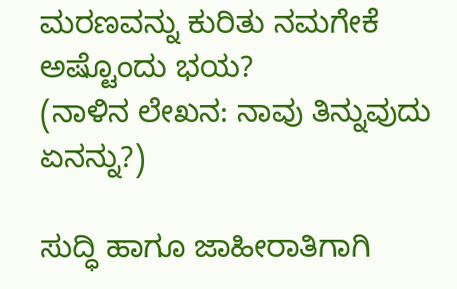ಮರಣವನ್ನು ಕುರಿತು ನಮಗೇಕೆ ಅಷ್ಟೊಂದು ಭಯ?
(ನಾಳಿನ ಲೇಖನ: ನಾವು ತಿನ್ನುವುದು ಏನನ್ನು?)

ಸುದ್ಧಿ ಹಾಗೂ ಜಾಹೀರಾತಿಗಾಗಿ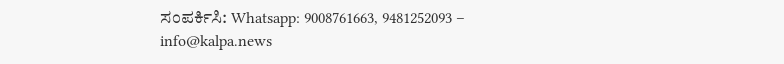ಸಂಪರ್ಕಿಸಿ: Whatsapp: 9008761663, 9481252093 – info@kalpa.news